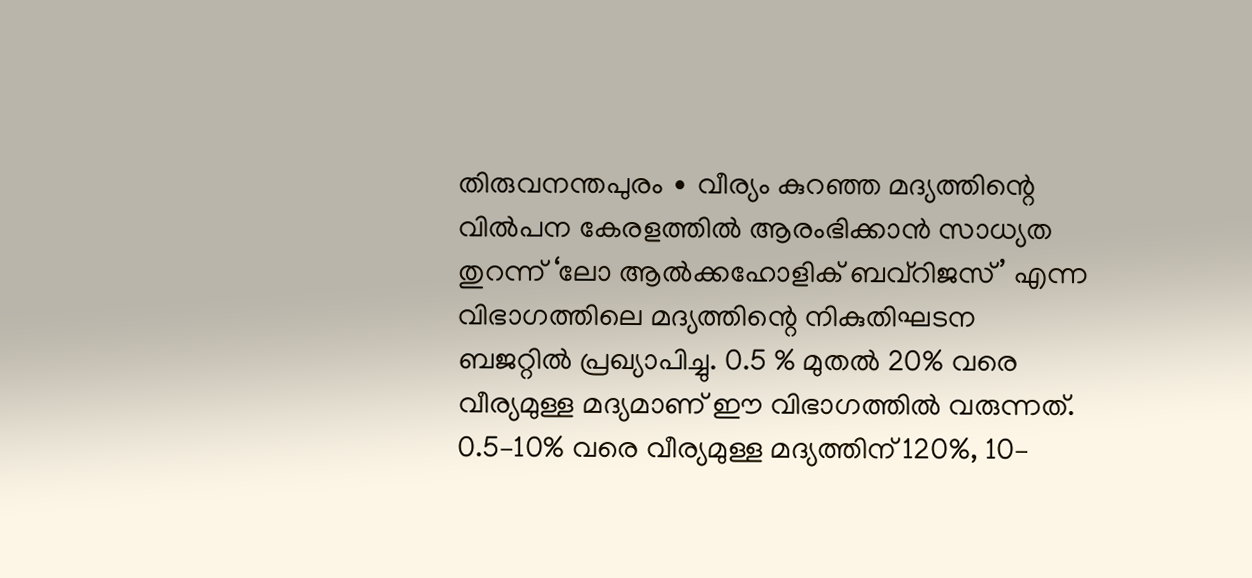തിരുവനന്തപുരം ∙ വീര്യം കുറഞ്ഞ മദ്യത്തിന്റെ വിൽപന കേരളത്തിൽ ആരംഭിക്കാൻ സാധ്യത തുറന്ന് ‘ലോ ആൽക്കഹോളിക് ബവ്റിജസ്’ എന്ന വിഭാഗത്തിലെ മദ്യത്തിന്റെ നികുതിഘടന ബജറ്റിൽ പ്രഖ്യാപിച്ചു. 0.5 % മുതൽ 20% വരെ വീര്യമുള്ള മദ്യമാണ് ഈ വിഭാഗത്തിൽ വരുന്നത്. 0.5–10% വരെ വീര്യമുള്ള മദ്യത്തിന് 120%, 10–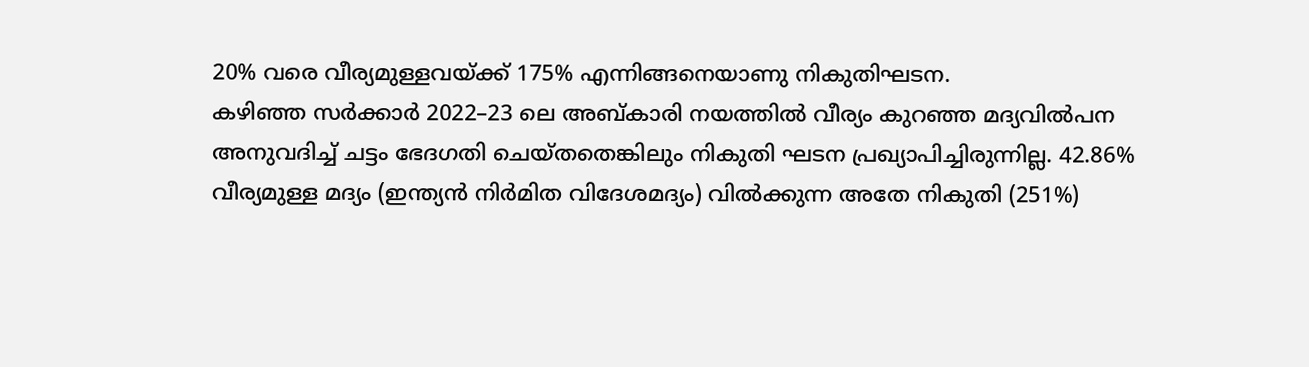20% വരെ വീര്യമുള്ളവയ്ക്ക് 175% എന്നിങ്ങനെയാണു നികുതിഘടന.
കഴിഞ്ഞ സർക്കാർ 2022–23 ലെ അബ്കാരി നയത്തിൽ വീര്യം കുറഞ്ഞ മദ്യവിൽപന അനുവദിച്ച് ചട്ടം ഭേദഗതി ചെയ്തതെങ്കിലും നികുതി ഘടന പ്രഖ്യാപിച്ചിരുന്നില്ല. 42.86% വീര്യമുള്ള മദ്യം (ഇന്ത്യൻ നിർമിത വിദേശമദ്യം) വിൽക്കുന്ന അതേ നികുതി (251%)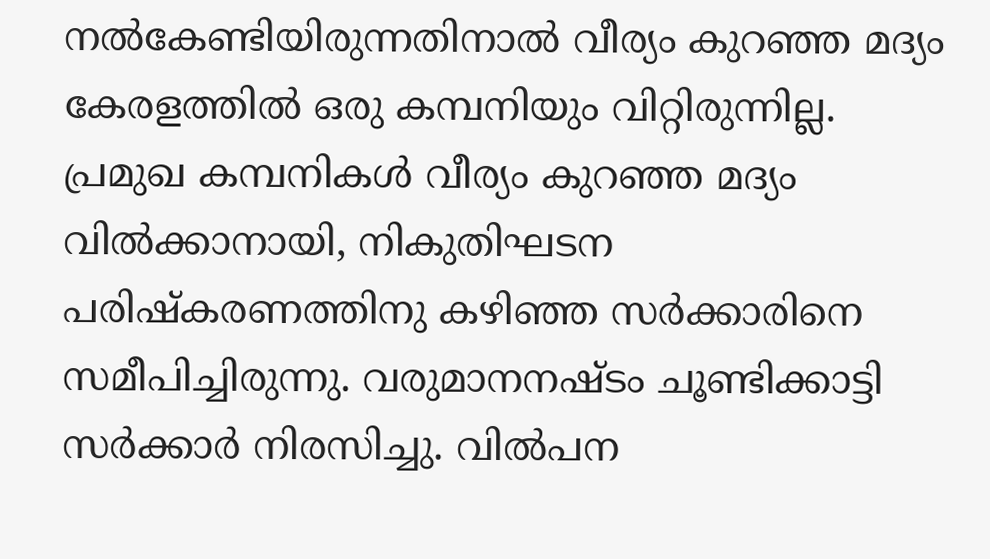നൽകേണ്ടിയിരുന്നതിനാൽ വീര്യം കുറഞ്ഞ മദ്യം കേരളത്തിൽ ഒരു കമ്പനിയും വിറ്റിരുന്നില്ല.
പ്രമുഖ കമ്പനികൾ വീര്യം കുറഞ്ഞ മദ്യം വിൽക്കാനായി, നികുതിഘടന പരിഷ്കരണത്തിനു കഴിഞ്ഞ സർക്കാരിനെ സമീപിച്ചിരുന്നു. വരുമാനനഷ്ടം ചൂണ്ടിക്കാട്ടി സർക്കാർ നിരസിച്ചു. വിൽപന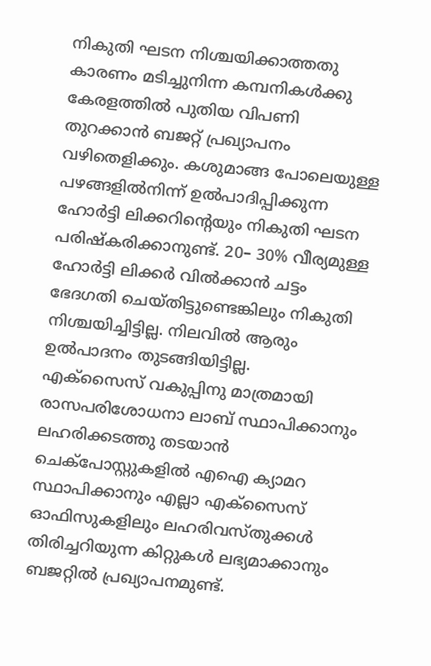നികുതി ഘടന നിശ്ചയിക്കാത്തതു കാരണം മടിച്ചുനിന്ന കമ്പനികൾക്കു കേരളത്തിൽ പുതിയ വിപണി തുറക്കാൻ ബജറ്റ് പ്രഖ്യാപനം വഴിതെളിക്കും. കശുമാങ്ങ പോലെയുള്ള പഴങ്ങളിൽനിന്ന് ഉൽപാദിപ്പിക്കുന്ന ഹോർട്ടി ലിക്കറിന്റെയും നികുതി ഘടന പരിഷ്കരിക്കാനുണ്ട്. 20– 30% വീര്യമുള്ള ഹോർട്ടി ലിക്കർ വിൽക്കാൻ ചട്ടം ഭേദഗതി ചെയ്തിട്ടുണ്ടെങ്കിലും നികുതി നിശ്ചയിച്ചിട്ടില്ല. നിലവിൽ ആരും ഉൽപാദനം തുടങ്ങിയിട്ടില്ല.
എക്സൈസ് വകുപ്പിനു മാത്രമായി രാസപരിശോധനാ ലാബ് സ്ഥാപിക്കാനും ലഹരിക്കടത്തു തടയാൻ ചെക്പോസ്റ്റുകളിൽ എഐ ക്യാമറ സ്ഥാപിക്കാനും എല്ലാ എക്സൈസ് ഓഫിസുകളിലും ലഹരിവസ്തുക്കൾ തിരിച്ചറിയുന്ന കിറ്റുകൾ ലഭ്യമാക്കാനും ബജറ്റിൽ പ്രഖ്യാപനമുണ്ട്.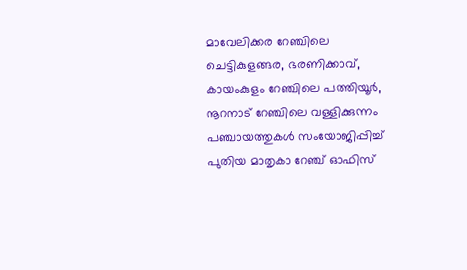മാവേലിക്കര റേഞ്ചിലെ ചെട്ടികുളങ്ങര, ഭരണിക്കാവ്, കായംകുളം റേഞ്ചിലെ പത്തിയൂർ, നൂറനാട് റേഞ്ചിലെ വള്ളിക്കുന്നം പഞ്ചായത്തുകൾ സംയോജിപ്പിച്ച് പുതിയ മാതൃകാ റേഞ്ച് ഓഫിസ്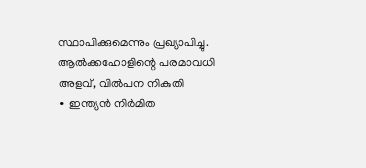സ്ഥാപിക്കുമെന്നും പ്രഖ്യാപിച്ചു.
ആൽക്കഹോളിന്റെ പരമാവധി അളവ്, വിൽപന നികുതി
∙ ഇന്ത്യൻ നിർമിത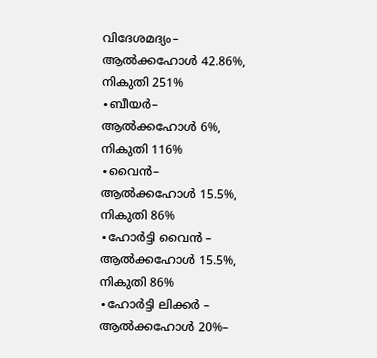വിദേശമദ്യം– ആൽക്കഹോൾ 42.86%, നികുതി 251%
∙ബീയർ– ആൽക്കഹോൾ 6%, നികുതി 116%
∙വൈൻ– ആൽക്കഹോൾ 15.5%, നികുതി 86%
∙ഹോർട്ടി വൈൻ – ആൽക്കഹോൾ 15.5%, നികുതി 86%
∙ഹോർട്ടി ലിക്കർ – ആൽക്കഹോൾ 20%–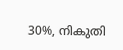30%, നികുതി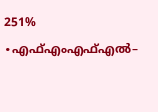251%
∙എഫ്എംഎഫ്എൽ–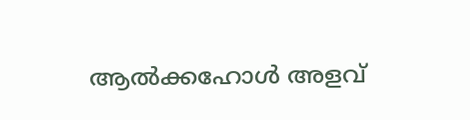ആൽക്കഹോൾ അളവ്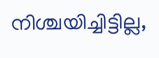നിശ്ചയിച്ചിട്ടില്ല,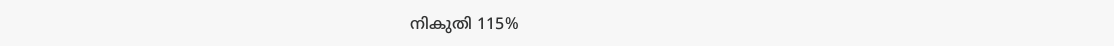നികുതി 115%